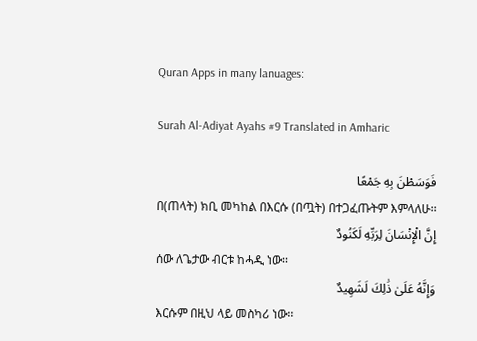Quran Apps in many lanuages:

Surah Al-Adiyat Ayahs #9 Translated in Amharic

فَوَسَطْنَ بِهِ جَمْعًا
በ(ጠላት) ክቢ መካከል በእርሱ (በጧት) በተጋፈጡትም እምላለሁ፡፡
إِنَّ الْإِنْسَانَ لِرَبِّهِ لَكَنُودٌ
ሰው ለጌታው ብርቱ ከሓዲ ነው፡፡
وَإِنَّهُ عَلَىٰ ذَٰلِكَ لَشَهِيدٌ
እርሱም በዚህ ላይ መስካሪ ነው፡፡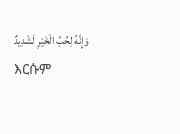وَإِنَّهُ لِحُبِّ الْخَيْرِ لَشَدِيدٌ
እርሱም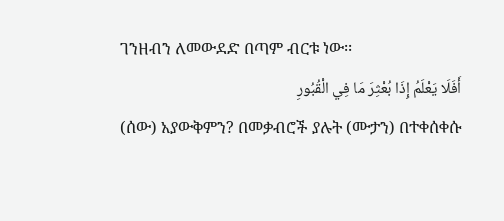ገንዘብን ለመውደድ በጣም ብርቱ ነው፡፡
أَفَلَا يَعْلَمُ إِذَا بُعْثِرَ مَا فِي الْقُبُورِ
(ሰው) አያውቅምን? በመቃብሮች ያሉት (ሙታን) በተቀሰቀሱ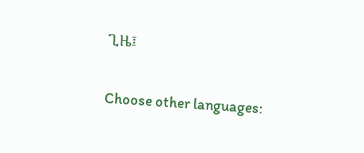ጊዜ፤

Choose other languages: